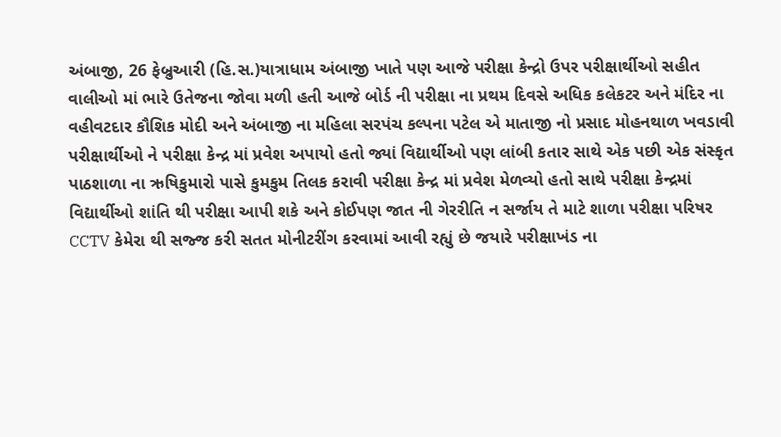અંબાજી, 26 ફેબ્રુઆરી (હિ.સ.)યાત્રાધામ અંબાજી ખાતે પણ આજે પરીક્ષા કેન્દ્રો ઉપર પરીક્ષાર્થીઓ સહીત વાલીઓ માં ભારે ઉતેજના જોવા મળી હતી આજે બોર્ડ ની પરીક્ષા ના પ્રથમ દિવસે અધિક કલેકટર અને મંદિર ના વહીવટદાર કૌશિક મોદી અને અંબાજી ના મહિલા સરપંચ કલ્પના પટેલ એ માતાજી નો પ્રસાદ મોહનથાળ ખવડાવી પરીક્ષાર્થીઓ ને પરીક્ષા કેન્દ્ર માં પ્રવેશ અપાયો હતો જ્યાં વિદ્યાર્થીઓ પણ લાંબી કતાર સાથે એક પછી એક સંસ્કૃત પાઠશાળા ના ઋષિકુમારો પાસે કુમકુમ તિલક કરાવી પરીક્ષા કેન્દ્ર માં પ્રવેશ મેળવ્યો હતો સાથે પરીક્ષા કેન્દ્રમાં વિદ્યાર્થીઓ શાંતિ થી પરીક્ષા આપી શકે અને કોઈપણ જાત ની ગેરરીતિ ન સર્જાય તે માટે શાળા પરીક્ષા પરિષર CCTV કેમેરા થી સજ્જ કરી સતત મોનીટરીંગ કરવામાં આવી રહ્યું છે જયારે પરીક્ષાખંડ ના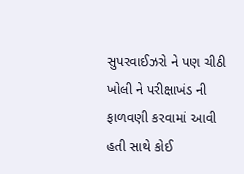સુપરવાઈઝરો ને પણ ચીઠી ખોલી ને પરીક્ષાખંડ ની ફાળવણી કરવામાં આવી હતી સાથે કોઈ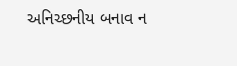અનિચ્છનીય બનાવ ન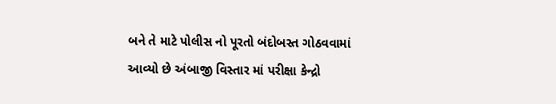બને તે માટે પોલીસ નો પૂરતો બંદોબસ્ત ગોઠવવામાં આવ્યો છે અંબાજી વિસ્તાર માં પરીક્ષા કેન્દ્રો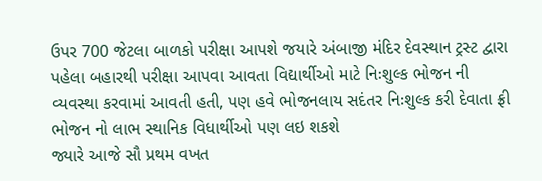ઉપર 700 જેટલા બાળકો પરીક્ષા આપશે જયારે અંબાજી મંદિર દેવસ્થાન ટ્રસ્ટ દ્વારા પહેલા બહારથી પરીક્ષા આપવા આવતા વિદ્યાર્થીઓ માટે નિઃશુલ્ક ભોજન ની વ્યવસ્થા કરવામાં આવતી હતી, પણ હવે ભોજનલાય સદંતર નિઃશુલ્ક કરી દેવાતા ફ્રી ભોજન નો લાભ સ્થાનિક વિધાર્થીઓ પણ લઇ શકશે
જ્યારે આજે સૌ પ્રથમ વખત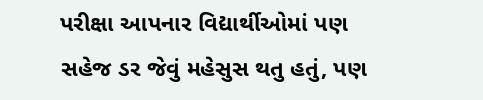પરીક્ષા આપનાર વિદ્યાર્થીઓમાં પણ સહેજ ડર જેવું મહેસુસ થતુ હતું, પણ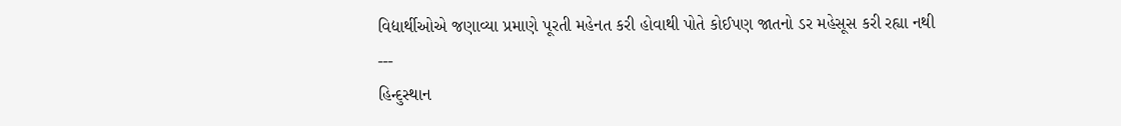વિદ્યાર્થીઓએ જણાવ્યા પ્રમાણે પૂરતી મહેનત કરી હોવાથી પોતે કોઈપણ જાતનો ડર મહેસૂસ કરી રહ્યા નથી
---
હિન્દુસ્થાન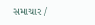સમાચાર /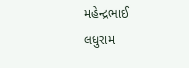મહેન્દ્રભાઈ લધુરામ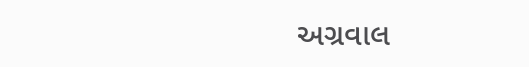અગ્રવાલ